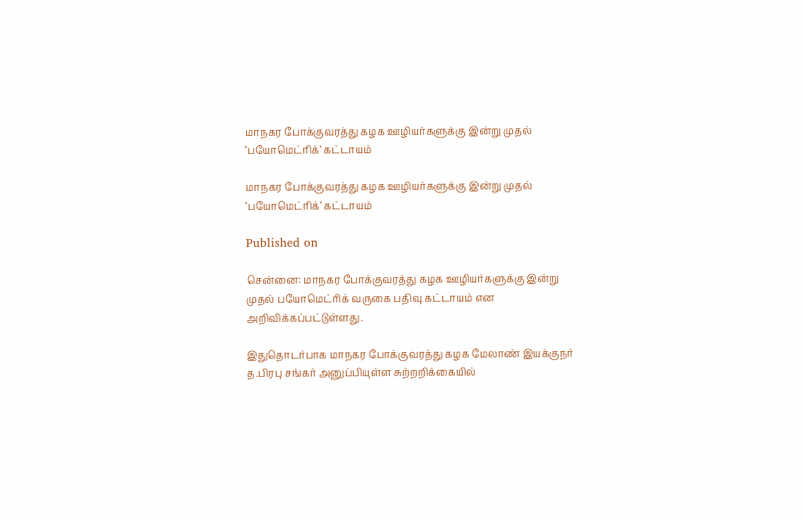மாநகர போக்குவரத்து கழக ஊழியர்களுக்கு இன்று முதல் ‘பயோமெட்ரிக்’ கட்டாயம்

மாநகர போக்குவரத்து கழக ஊழியர்களுக்கு இன்று முதல் ‘பயோமெட்ரிக்’ கட்டாயம்

Published on

சென்னை: மாநகர போக்குவரத்து கழக ஊழியர்களுக்கு இன்று முதல் பயோமெட்ரிக் வருகை பதிவு கட்டாயம் என அறிவிக்கப்பட்டுள்ளது.

இதுதொடர்பாக மாநகர போக்குவரத்து கழக மேலாண் இயக்குநர் த.பிரபு சங்கர் அனுப்பியுள்ள சுற்றறிக்கையில்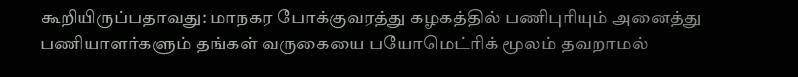கூறியிருப்பதாவது: மாநகர போக்குவரத்து கழகத்தில் பணிபுரியும் அனைத்து பணியாளர்களும் தங்கள் வருகையை பயோமெட்ரிக் மூலம் தவறாமல்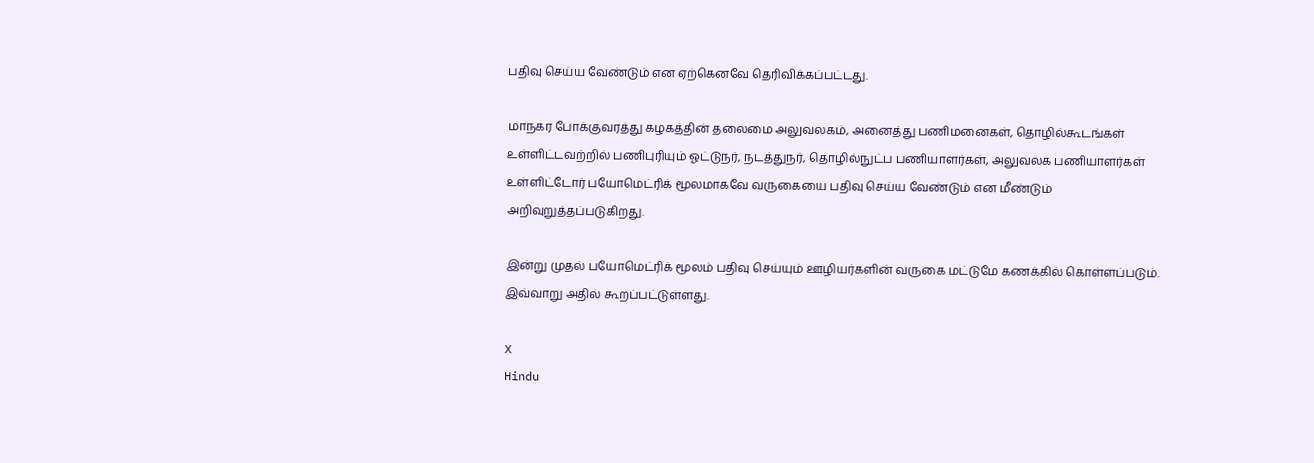பதிவு செய்ய வேண்டும் என ஏற்கெனவே தெரிவிக்கப்பட்டது.

மாநகர போக்குவரத்து கழகத்தின் தலைமை அலுவலகம், அனைத்து பணிமனைகள், தொழில்கூடங்கள் உள்ளிட்டவற்றில் பணிபுரியும் ஓட்டுநர், நடத்துநர், தொழில்நுட்ப பணியாளர்கள், அலுவலக பணியாளர்கள் உள்ளிட்டோர் பயோமெட்ரிக் மூலமாகவே வருகையை பதிவு செய்ய வேண்டும் என மீண்டும் அறிவுறுத்தப்படுகிறது.

இன்று முதல் பயோமெட்ரிக் மூலம் பதிவு செய்யும் ஊழியர்களின் வருகை மட்டுமே கணக்கில் கொள்ளப்படும். இவ்வாறு அதில் கூறப்பட்டுள்ளது.

X
Hindu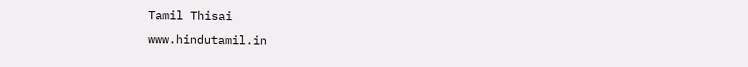Tamil Thisai
www.hindutamil.in